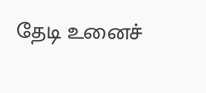தேடி உனைச்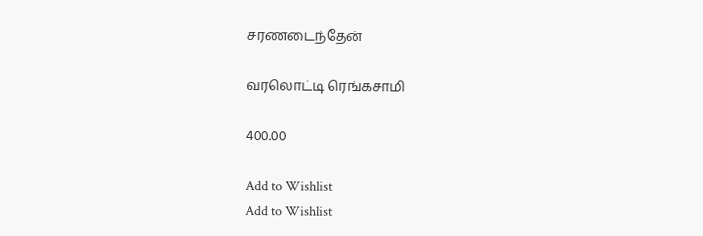சரணடைந்தேன்

வரலொட்டி ரெங்கசாமி

400.00

Add to Wishlist
Add to Wishlist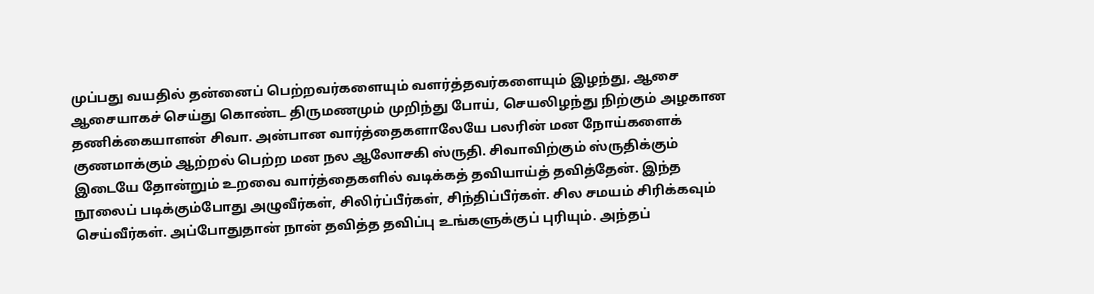முப்பது வயதில் தன்னைப் பெற்றவர்களையும் வளர்த்தவர்களையும் இழந்து, ஆசை ஆசையாகச் செய்து கொண்ட திருமணமும் முறிந்து போய், செயலிழந்து நிற்கும் அழகான தணிக்கையாளன் சிவா. அன்பான வார்த்தைகளாலேயே பலரின் மன நோய்களைக் குணமாக்கும் ஆற்றல் பெற்ற மன நல ஆலோசகி ஸ்ருதி. சிவாவிற்கும் ஸ்ருதிக்கும் இடையே தோன்றும் உறவை வார்த்தைகளில் வடிக்கத் தவியாய்த் தவித்தேன். இந்த நூலைப் படிக்கும்போது அழுவீர்கள், சிலிர்ப்பீர்கள், சிந்திப்பீர்கள். சில சமயம் சிரிக்கவும் செய்வீர்கள். அப்போதுதான் நான் தவித்த தவிப்பு உங்களுக்குப் புரியும். அந்தப்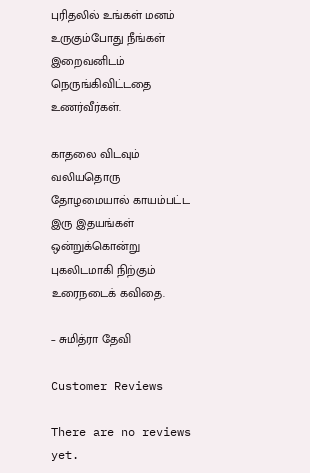புரிதலில் உங்கள் மனம் உருகும்போது நீங்கள் இறைவனிடம் நெருங்கிவிட்டதை உணர்வீர்கள்.

காதலை விடவும் வலியதொரு தோழமையால் காயம்பட்ட இரு இதயங்கள் ஒன்றுக்கொன்று புகலிடமாகி நிற்கும் உரைநடைக் கவிதை.

– சுமித்ரா தேவி

Customer Reviews

There are no reviews yet.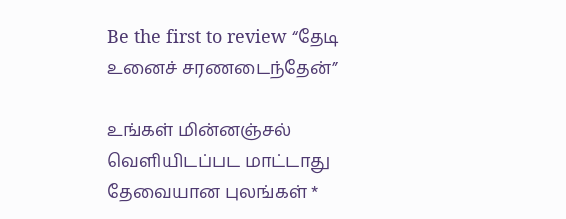Be the first to review “தேடி உனைச் சரணடைந்தேன்”

உங்கள் மின்னஞ்சல் வெளியிடப்பட மாட்டாது தேவையான புலங்கள் *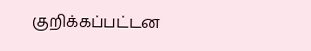குறிக்கப்பட்டன